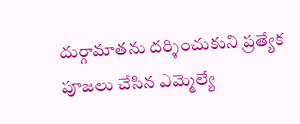దుర్గామాతను దర్శించుకుని ప్రత్యేక పూజలు చేసిన ఎమ్మెల్యే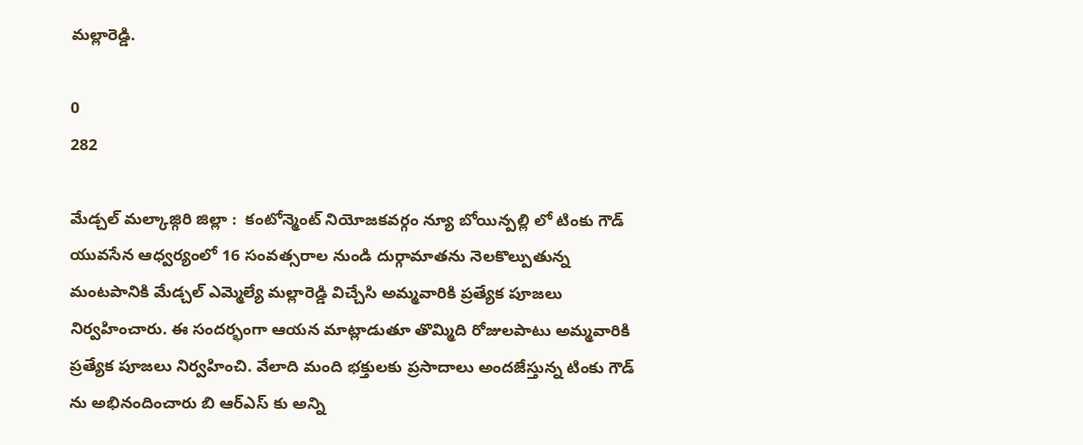మల్లారెడ్డి.

0
282

మేడ్చల్ మల్కాజ్గిరి జిల్లా :  కంటోన్మెంట్ నియోజకవర్గం న్యూ బోయిన్పల్లి లో టింకు గౌడ్ యువసేన ఆధ్వర్యంలో 16 సంవత్సరాల నుండి దుర్గామాతను నెలకొల్పుతున్న మంటపానికి మేడ్చల్ ఎమ్మెల్యే మల్లారెడ్డి విచ్చేసి అమ్మవారికి ప్రత్యేక పూజలు నిర్వహించారు. ఈ సందర్భంగా ఆయన మాట్లాడుతూ తొమ్మిది రోజులపాటు అమ్మవారికి ప్రత్యేక పూజలు నిర్వహించి. వేలాది మంది భక్తులకు ప్రసాదాలు అందజేస్తున్న టింకు గౌడ్ ను అభినందించారు బి ఆర్ఎస్ కు అన్ని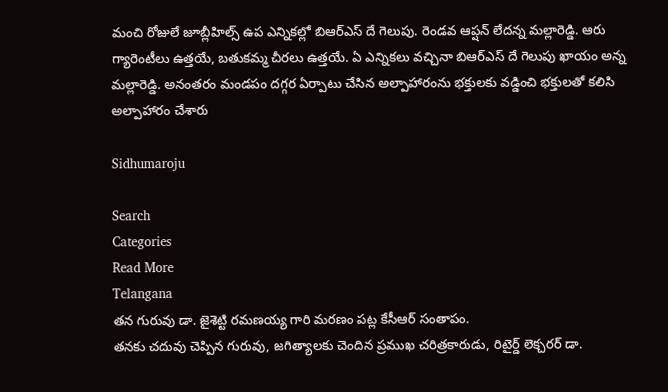మంచి రోజులే జూబ్లీహిల్స్ ఉప ఎన్నికల్లో బిఆర్ఎస్ దే గెలుపు. రెండవ ఆప్షన్ లేదన్న మల్లారెడ్డి. ఆరు గ్యారెంటీలు ఉత్తయే, బతుకమ్మ చీరలు ఉత్తయే. ఏ ఎన్నికలు వచ్చినా బిఆర్ఎస్ దే గెలుపు ఖాయం అన్న మల్లారెడ్డి. అనంతరం మండపం దగ్గర ఏర్పాటు చేసిన అల్పాహారంను భక్తులకు వడ్డించి భక్తులతో కలిసి అల్పాహారం చేశారు

Sidhumaroju

Search
Categories
Read More
Telangana
తన గురువు డా. జైశెట్టి రమణయ్య గారి మరణం పట్ల కేసీఆర్ సంతాపం.
తనకు చదువు చెప్పిన గురువు, జగిత్యాలకు చెందిన ప్రముఖ చరిత్రకారుడు, రిటైర్డ్ లెక్చరర్ డా.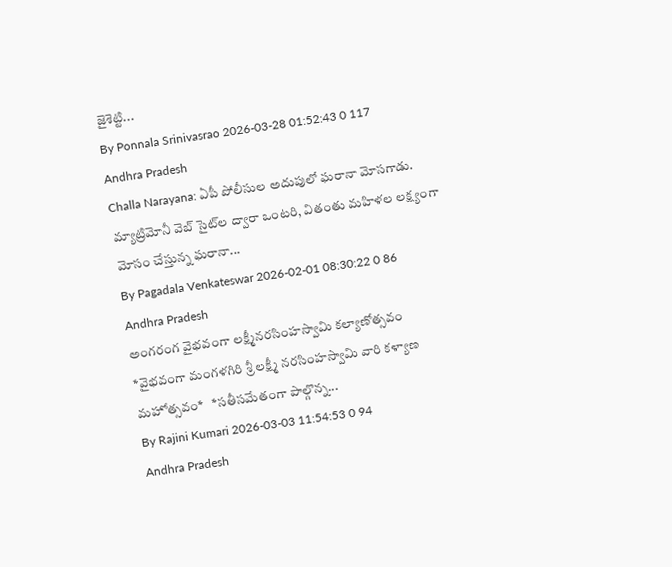జైశెట్టి...
By Ponnala Srinivasrao 2026-03-28 01:52:43 0 117
Andhra Pradesh
Challa Narayana: ఏపీ పోలీసుల అదుపులో ఘరానా మోసగాడు.
మ్యాట్రిమోనీ వెబ్ సైట్‌ల ద్వారా ఒంటరి, వితంతు మహిళల లక్ష్యంగా మోసం చేస్తున్న ఘరానా...
By Pagadala Venkateswar 2026-02-01 08:30:22 0 86
Andhra Pradesh
అంగరంగ వైభవంగా లక్ష్మీనరసింహస్వామి కల్యాణోత్సవం
*వైభవంగా మంగళగిరి శ్రీ లక్ష్మీ నరసింహస్వామి వారి కళ్యాణ మహోత్సవం*   *సతీసమేతంగా పాల్గొన్న...
By Rajini Kumari 2026-03-03 11:54:53 0 94
Andhra Pradesh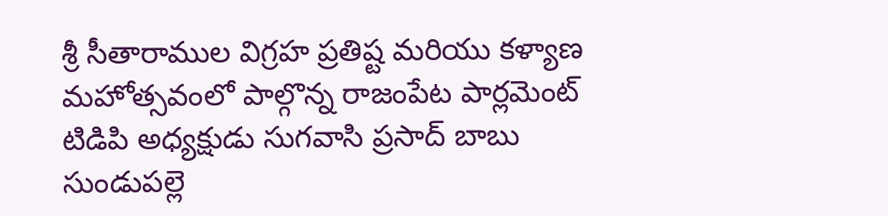శ్రీ సీతారాముల విగ్రహ ప్రతిష్ట మరియు కళ్యాణ మహోత్సవంలో పాల్గొన్న రాజంపేట పార్లమెంట్ టిడిపి అధ్యక్షుడు సుగవాసి ప్రసాద్ బాబు
సుండుపల్లె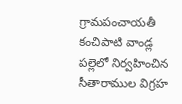గ్రామపంచాయతీ కంచిపాటి వాండ్ల పల్లెలో నిర్వహించిన సీతారాముల విగ్రహ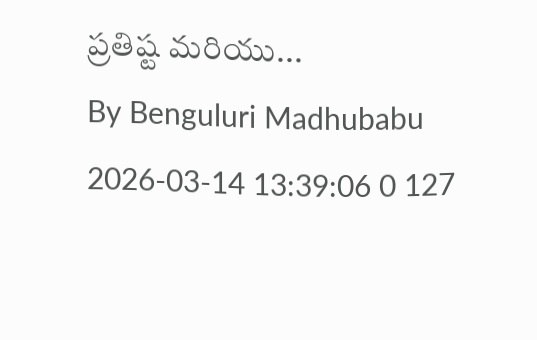ప్రతిష్ట మరియు...
By Benguluri Madhubabu 2026-03-14 13:39:06 0 127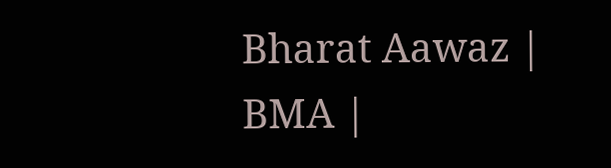Bharat Aawaz | BMA |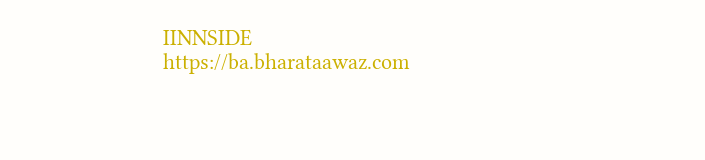IINNSIDE https://ba.bharataawaz.com